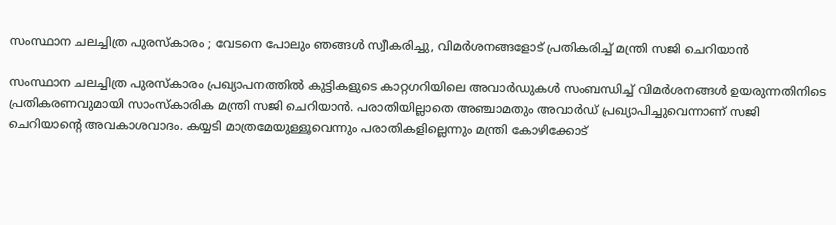സംസ്ഥാന ചലച്ചിത്ര പുരസ്കാരം ; വേടനെ പോലും ഞങ്ങള്‍ സ്വീകരിച്ചു, വിമർശനങ്ങളോട് പ്രതികരിച്ച് മന്ത്രി സജി ചെറിയാൻ

സംസ്ഥാന ചലച്ചിത്ര പുരസ്കാരം പ്രഖ്യാപനത്തിൽ കുട്ടികളുടെ കാറ്റഗറിയിലെ അവാർ‌ഡുകൾ സംബന്ധിച്ച് വിമര്‍ശനങ്ങള്‍ ഉയരുന്നതിനിടെ പ്രതികരണവുമായി സാംസ്കാരിക മന്ത്രി സജി ചെറിയാന്‍. പരാതിയില്ലാതെ അഞ്ചാമതും അവാര്‍ഡ് പ്രഖ്യാപിച്ചുവെന്നാണ് സജി ചെറിയാന്‍റെ അവകാശവാദം. കയ്യടി മാത്രമേയുള്ളൂവെന്നും പരാതികളില്ലെന്നും മന്ത്രി കോഴിക്കോട്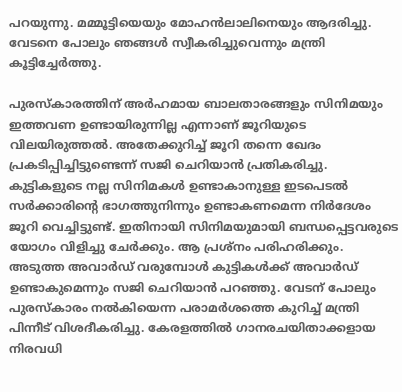പറയുന്നു. മമ്മൂട്ടിയെയും മോഹന്‍ലാലിനെയും ആദരിച്ചു. വേടനെ പോലും ഞങ്ങള്‍ സ്വീകരിച്ചുവെന്നും മന്ത്രി കൂട്ടിച്ചേർത്തു.

പുരസ്കാരത്തിന് അർഹമായ ബാലതാരങ്ങളും സിനിമയും ഇത്തവണ ഉണ്ടായിരുന്നില്ല എന്നാണ് ജൂറിയുടെ വിലയിരുത്തൽ. അതേക്കുറിച്ച് ജൂറി തന്നെ ഖേദം പ്രകടിപ്പിച്ചിട്ടുണ്ടെന്ന് സജി ചെറിയാന്‍ പ്രതികരിച്ചു. കുട്ടികളുടെ നല്ല സിനിമകൾ ഉണ്ടാകാനുള്ള ഇടപെടൽ സർക്കാരിന്റെ ഭാഗത്തുനിന്നും ഉണ്ടാകണമെന്ന നിർദേശം ജൂറി വെച്ചിട്ടുണ്ട്. ഇതിനായി സിനിമയുമായി ബന്ധപ്പെട്ടവരുടെ യോഗം വിളിച്ചു ചേർക്കും. ആ പ്രശ്നം പരിഹരിക്കും. അടുത്ത അവാർഡ് വരുമ്പോൾ കുട്ടികൾക്ക് അവാർഡ് ഉണ്ടാകുമെന്നും സജി ചെറിയാൻ പറഞ്ഞു. വേടന് പോലും പുരസ്‌കാരം നൽകിയെന്ന പരാമർശത്തെ കുറിച്ച് മന്ത്രി പിന്നീട് വിശദീകരിച്ചു. കേരളത്തിൽ ഗാനരചയിതാക്കളായ നിരവധി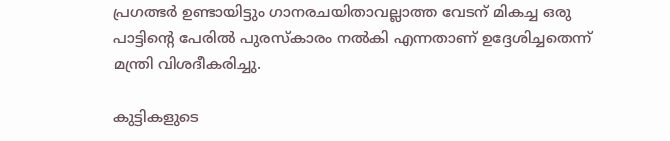പ്രഗത്ഭർ ഉണ്ടായിട്ടും ഗാനരചയിതാവല്ലാത്ത വേടന് മികച്ച ഒരു പാട്ടിന്റെ പേരിൽ പുരസ്കാരം നൽകി എന്നതാണ് ഉദ്ദേശിച്ചതെന്ന് മന്ത്രി വിശദീകരിച്ചു.

കുട്ടികളുടെ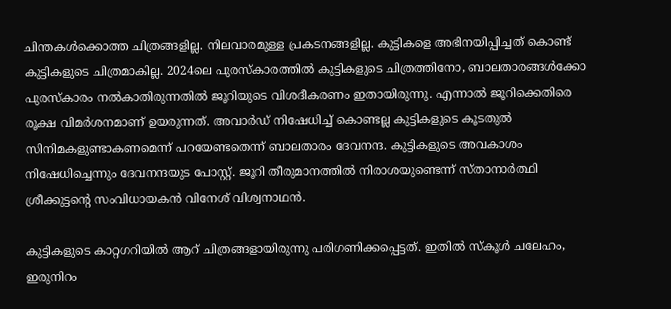ചിന്തകൾക്കൊത്ത ചിത്രങ്ങളില്ല. നിലവാരമുള്ള പ്രകടനങ്ങളില്ല. കുട്ടികളെ അഭിനയിപ്പിച്ചത് കൊണ്ട് കുട്ടികളുടെ ചിത്രമാകില്ല. 2024ലെ പുരസ്കാരത്തിൽ കുട്ടികളുടെ ചിത്രത്തിനോ, ബാലതാരങ്ങൾക്കോ പുരസ്കാരം നൽകാതിരുന്നതിൽ ജൂറിയുടെ വിശദീകരണം ഇതായിരുന്നു. എന്നാൽ ജൂറിക്കെതിരെ രൂക്ഷ വിമർശനമാണ് ഉയരുന്നത്. അവാർഡ് നിഷേധിച്ച് കൊണ്ടല്ല കുട്ടികളുടെ കൂടതുൽ സിനിമകളുണ്ടാകണമെന്ന് പറയേണ്ടതെന്ന് ബാലതാരം ദേവനന്ദ. കുട്ടികളുടെ അവകാശം നിഷേധിച്ചെന്നും ദേവനന്ദയുട പോസ്റ്റ്. ജൂറി തീരുമാനത്തിൽ നിരാശയുണ്ടെന്ന് സ്താനാർത്ഥി ശ്രീക്കുട്ടന്റെ സംവിധായകൻ വിനേശ് വിശ്വനാഥൻ.

കുട്ടികളുടെ കാറ്റഗറിയിൽ ആറ് ചിത്രങ്ങളായിരുന്നു പരിഗണിക്കപ്പെട്ടത്. ഇതിൽ സ്കൂൾ ചലേഹം, ഇരുനിറം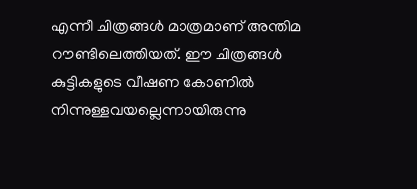എന്നീ ചിത്രങ്ങൾ മാത്രമാണ് അന്തിമ റൗണ്ടിലെത്തിയത്. ഈ ചിത്രങ്ങൾ കുട്ടികളുടെ വീഷണ കോണിൽ നിന്നുള്ളവയല്ലെന്നായിരുന്നു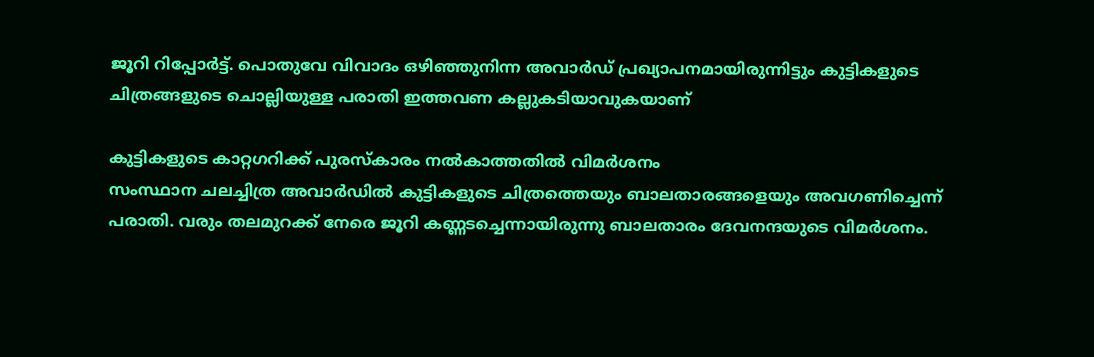ജൂറി റിപ്പോർട്ട്. പൊതുവേ വിവാദം ഒഴി‍ഞ്ഞുനിന്ന അവാർഡ് പ്രഖ്യാപനമായിരുന്നിട്ടും കുട്ടികളുടെ ചിത്രങ്ങളുടെ ചൊല്ലിയുള്ള പരാതി ഇത്തവണ കല്ലുകടിയാവുകയാണ്

കുട്ടികളുടെ കാറ്റഗറിക്ക് പുരസ്‌കാരം നൽകാത്തതിൽ വിമര്‍ശനം
സംസ്ഥാന ചലച്ചിത്ര അവാർഡിൽ കുട്ടികളുടെ ചിത്രത്തെയും ബാലതാരങ്ങളെയും അവഗണിച്ചെന്ന് പരാതി. വരും തലമുറക്ക് നേരെ ജൂറി കണ്ണടച്ചെന്നായിരുന്നു ബാലതാരം ദേവനന്ദയുടെ വിമർശനം.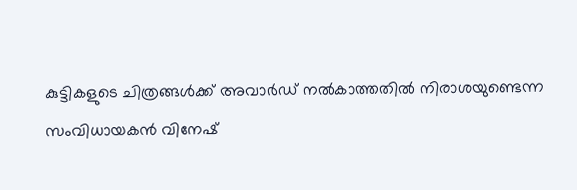കുട്ടികളുടെ ചിത്രങ്ങൾക്ക് അവാർഡ് നൽകാത്തതിൽ നിരാശയുണ്ടെന്ന സംവിധായകൻ വിനേഷ്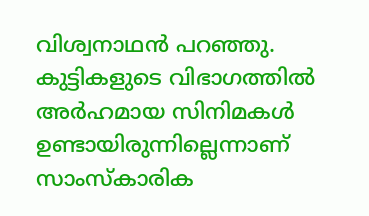വിശ്വനാഥൻ പറഞ്ഞു. കുട്ടികളുടെ വിഭാഗത്തിൽ അർഹമായ സിനിമകൾ ഉണ്ടായിരുന്നില്ലെന്നാണ് സാംസ്കാരിക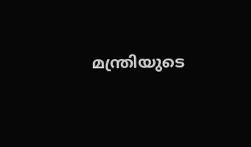മന്ത്രിയുടെ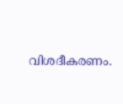വിശദീകരണം.